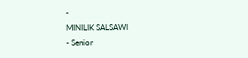-
MINILIK SALSAWI
- Senior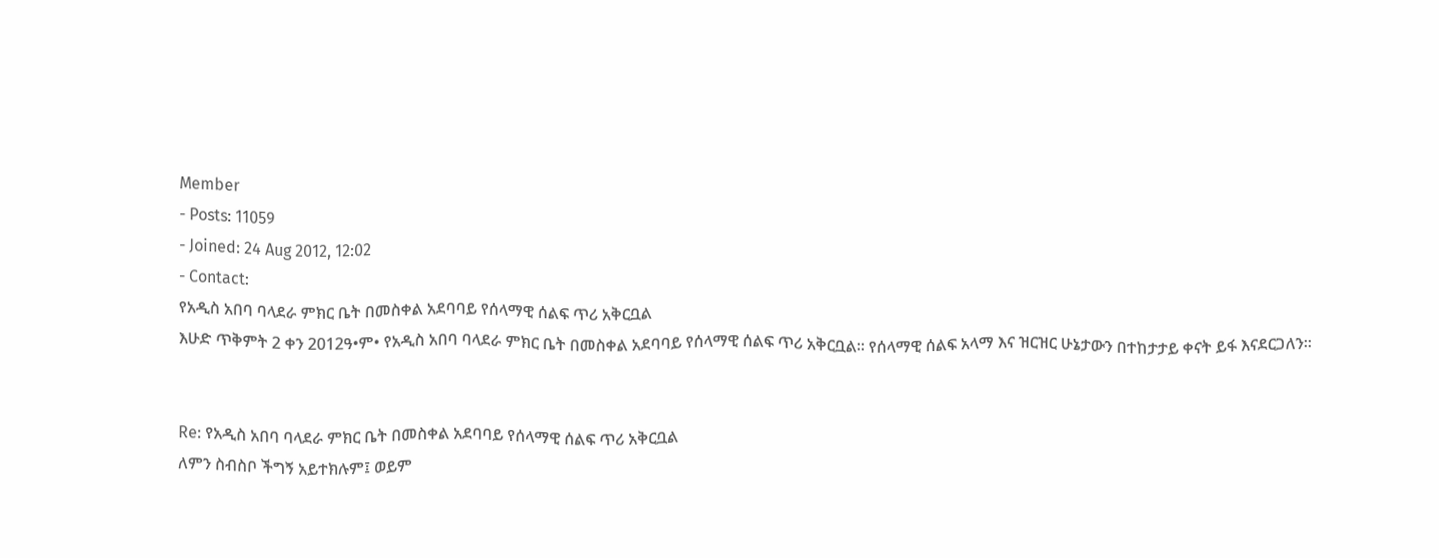Member
- Posts: 11059
- Joined: 24 Aug 2012, 12:02
- Contact:
የአዲስ አበባ ባላደራ ምክር ቤት በመስቀል አደባባይ የሰላማዊ ሰልፍ ጥሪ አቅርቧል
እሁድ ጥቅምት 2 ቀን 2012ዓ•ም• የአዲስ አበባ ባላደራ ምክር ቤት በመስቀል አደባባይ የሰላማዊ ሰልፍ ጥሪ አቅርቧል። የሰላማዊ ሰልፍ አላማ እና ዝርዝር ሁኔታውን በተከታታይ ቀናት ይፋ እናደርጋለን።


Re: የአዲስ አበባ ባላደራ ምክር ቤት በመስቀል አደባባይ የሰላማዊ ሰልፍ ጥሪ አቅርቧል
ለምን ስብስቦ ችግኝ አይተክሉም፤ ወይም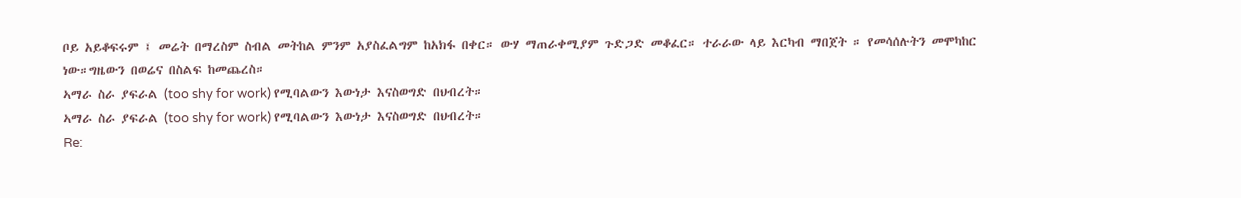ቦይ አይቆፍሩም ፤ መሬት በማረስም ስብል መትከል ምንም አያስፈልግም ከአክፋ በቀር። ውሃ ማጠራቀሚያም ጉድጋድ መቆፈር። ተራራው ላይ እርካብ ማበጀት ። የመሳሰሉትን መሞካከር ነው።ግዜውን በወሬና በስልፍ ከመጨረስ።
ኣማራ ስራ ያፍራል (too shy for work) የሚባልውን እውነታ እናስወግድ በህብረት።
ኣማራ ስራ ያፍራል (too shy for work) የሚባልውን እውነታ እናስወግድ በህብረት።
Re: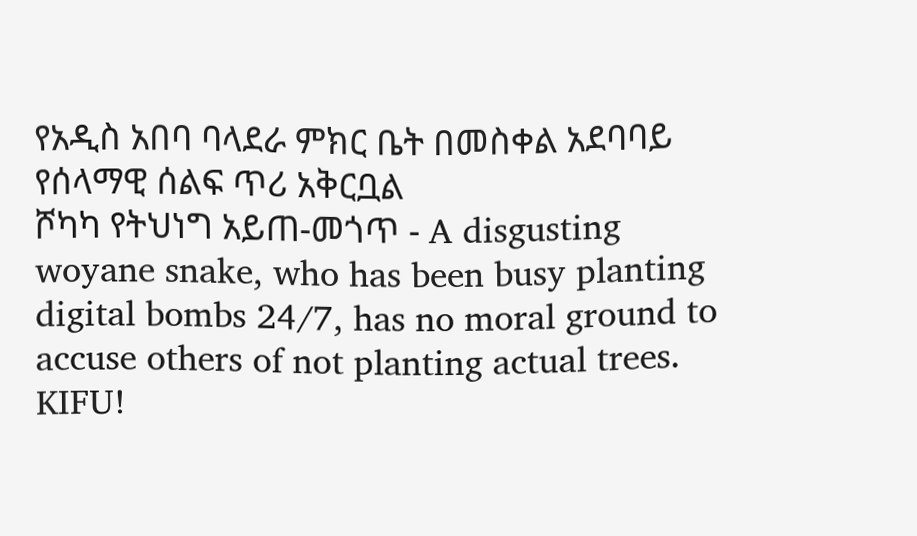የአዲስ አበባ ባላደራ ምክር ቤት በመስቀል አደባባይ የሰላማዊ ሰልፍ ጥሪ አቅርቧል
ሾካካ የትህነግ አይጠ-መጎጥ - A disgusting woyane snake, who has been busy planting digital bombs 24/7, has no moral ground to accuse others of not planting actual trees. KIFU!